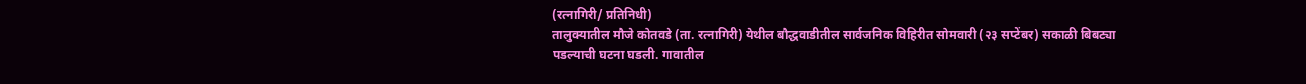(रत्नागिरी/ प्रतिनिधी)
तालुक्यातील मौजे कोतवडे (ता. रत्नागिरी) येथील बौद्धवाडीतील सार्वजनिक विहिरीत सोमवारी (२३ सप्टेंबर) सकाळी बिबट्या पडल्याची घटना घडली. गावातील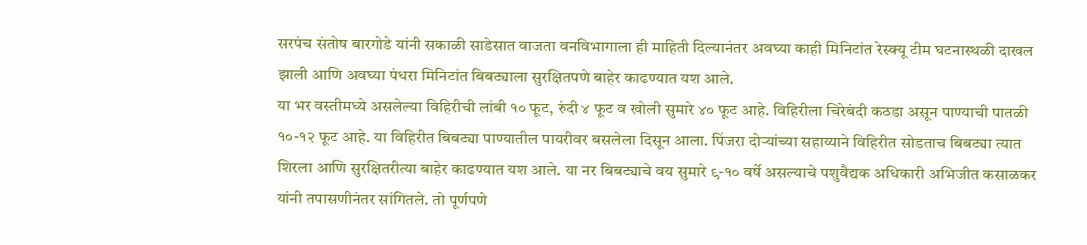सरपंच संतोष बारगोडे यांनी सकाळी साडेसात वाजता वनविभागाला ही माहिती दिल्यानंतर अवघ्या काही मिनिटांत रेस्क्यू टीम घटनास्थळी दाखल झाली आणि अवघ्या पंधरा मिनिटांत बिबट्याला सुरक्षितपणे बाहेर काढण्यात यश आले.
या भर वस्तीमध्ये असलेल्या विहिरीची लांबी १० फूट, रुंदी ४ फूट व खोली सुमारे ४० फूट आहे. विहिरीला चिरेबंदी कठडा असून पाण्याची पातळी १०-१२ फूट आहे. या विहिरीत बिबट्या पाण्यातील पायरीवर बसलेला दिसून आला. पिंजरा दोऱ्यांच्या सहाय्याने विहिरीत सोडताच बिबट्या त्यात शिरला आणि सुरक्षितरीत्या बाहेर काढण्यात यश आले. या नर बिबट्याचे वय सुमारे ९-१० वर्षे असल्याचे पशुवैद्यक अधिकारी अभिजीत कसाळकर यांनी तपासणीनंतर सांगितले. तो पूर्णपणे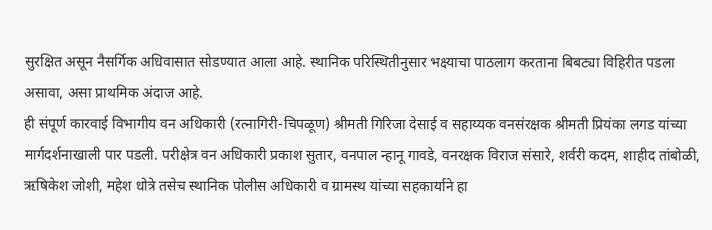सुरक्षित असून नैसर्गिक अधिवासात सोडण्यात आला आहे. स्थानिक परिस्थितीनुसार भक्ष्याचा पाठलाग करताना बिबट्या विहिरीत पडला असावा, असा प्राथमिक अंदाज आहे.
ही संपूर्ण कारवाई विभागीय वन अधिकारी (रत्नागिरी-चिपळूण) श्रीमती गिरिजा देसाई व सहाय्यक वनसंरक्षक श्रीमती प्रियंका लगड यांच्या मार्गदर्शनाखाली पार पडली. परीक्षेत्र वन अधिकारी प्रकाश सुतार, वनपाल न्हानू गावडे, वनरक्षक विराज संसारे, शर्वरी कदम, शाहीद तांबोळी, ऋषिकेश जोशी, महेश धोत्रे तसेच स्थानिक पोलीस अधिकारी व ग्रामस्थ यांच्या सहकार्याने हा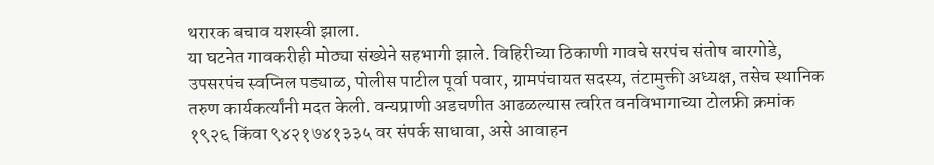थरारक बचाव यशस्वी झाला.
या घटनेत गावकरीही मोठ्या संख्येने सहभागी झाले. विहिरीच्या ठिकाणी गावचे सरपंच संतोष बारगोडे, उपसरपंच स्वप्निल पड्याळ, पोलीस पाटील पूर्वा पवार, ग्रामपंचायत सदस्य, तंटामुक्ती अध्यक्ष, तसेच स्थानिक तरुण कार्यकर्त्यांनी मदत केली. वन्यप्राणी अडचणीत आढळल्यास त्वरित वनविभागाच्या टोलफ्री क्रमांक १९२६ किंवा ९४२१७४१३३५ वर संपर्क साधावा, असे आवाहन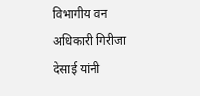विभागीय वन अधिकारी गिरीजा देसाई यांनी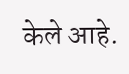केले आहे.